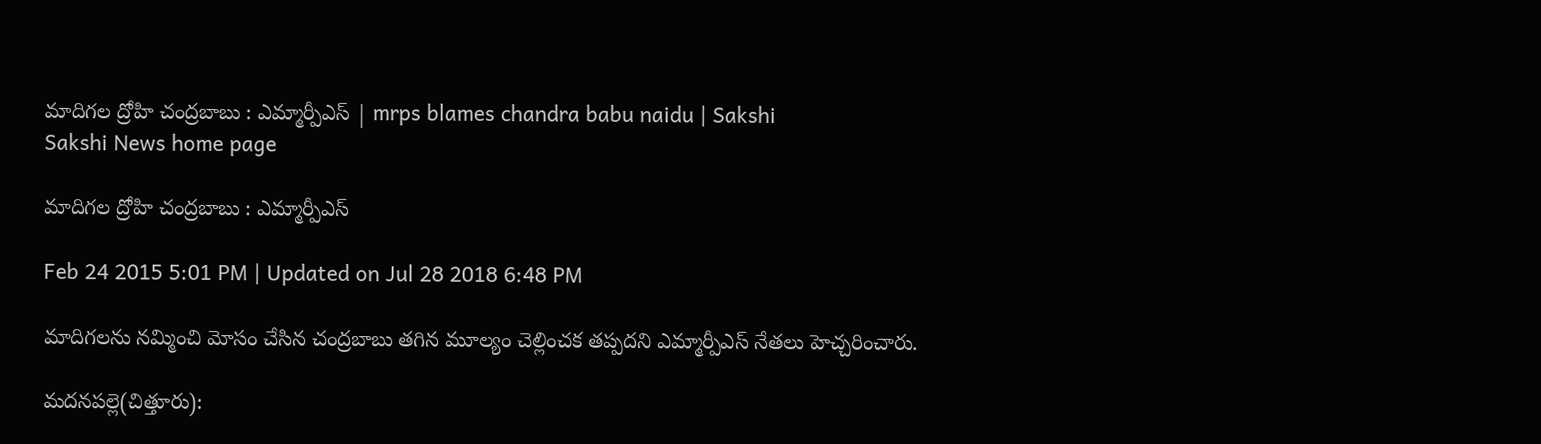మాదిగల ద్రోహి చంద్రబాబు : ఎమ్మార్పీఎస్ | mrps blames chandra babu naidu | Sakshi
Sakshi News home page

మాదిగల ద్రోహి చంద్రబాబు : ఎమ్మార్పీఎస్

Feb 24 2015 5:01 PM | Updated on Jul 28 2018 6:48 PM

మాదిగలను నమ్మించి మోసం చేసిన చంద్రబాబు తగిన మూల్యం చెల్లించక తప్పదని ఎమ్మార్పీఎస్ నేతలు హెచ్చరించారు.

మదనపల్లె(చిత్తూరు):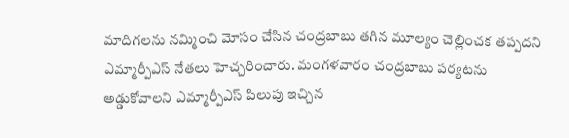మాదిగలను నమ్మించి మోసం చేసిన చంద్రబాబు తగిన మూల్యం చెల్లించక తప్పదని ఎమ్మార్పీఎస్ నేతలు హెచ్చరించారు. మంగళవారం చంద్రబాబు పర్యటను అడ్డుకోవాలని ఎమ్మార్పీఎస్ పిలుపు ఇచ్చిన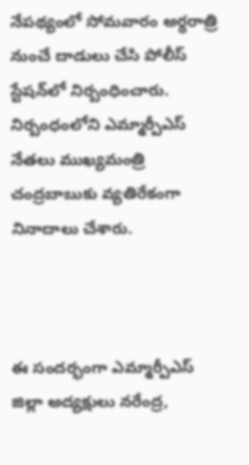నేపథ్యంలో సోమవారం అర్ధరాత్రి నుంచే దాడులు చేసి పోలీస్ స్టేషన్‌లో నిర్బంధించారు. నిర్బంధంలోని ఎమ్మార్పీఎస్ నేతలు ముఖ్యమంత్రి చంద్రబాబుకు వ్యతిరేకంగా నినాదాలు చేశారు.



ఈ సందర్భంగా ఎమ్మార్పీఎస్ జిల్లా అద్యక్షులు నరేంద్ర,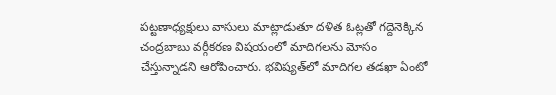పట్టణాధ్యక్షులు వాసులు మాట్లాడుతూ దళిత ఓట్లతో గద్దెనెక్కిన చంద్రబాబు వర్గీకరణ విషయంలో మాదిగలను మోసం చేస్తున్నాడని ఆరోపించారు. భవిష్యత్‌లో మాదిగల తడఖా ఏంటో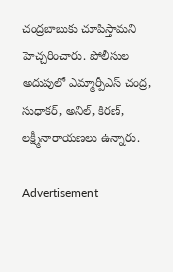చంద్రబాబుకు చూపిస్తామని హెచ్చరించారు. పోలీసుల అదుపులో ఎమ్మార్పీఎస్ చంద్ర, సుధాకర్, అనిల్, కిరణ్, లక్ష్మీనారాయణలు ఉన్నారు.

Advertisement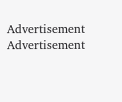Advertisement
Advertisement